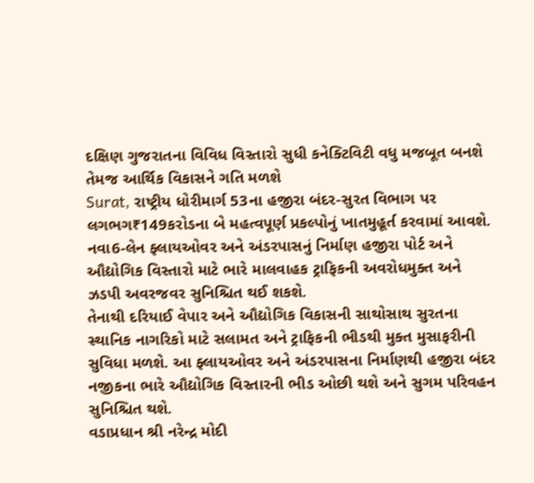દક્ષિણ ગુજરાતના વિવિધ વિસ્તારો સુધી કનેક્ટિવિટી વધુ મજબૂત બનશે તેમજ આર્થિક વિકાસને ગતિ મળશે
Surat, રાષ્ટ્રીય ધોરીમાર્ગ 53ના હજીરા બંદર-સુરત વિભાગ પર લગભગ₹149કરોડના બે મહત્વપૂર્ણ પ્રકલ્પોનું ખાતમુહૂર્ત કરવામાં આવશે. નવા6-લેન ફ્લાયઓવર અને અંડરપાસનું નિર્માણ હજીરા પોર્ટ અને ઔદ્યોગિક વિસ્તારો માટે ભારે માલવાહક ટ્રાફિકની અવરોધમુક્ત અને ઝડપી અવરજવર સુનિશ્ચિત થઈ શકશે.
તેનાથી દરિયાઈ વેપાર અને ઔદ્યોગિક વિકાસની સાથોસાથ સુરતના સ્થાનિક નાગરિકો માટે સલામત અને ટ્રાફિકની ભીડથી મુક્ત મુસાફરીની સુવિધા મળશે. આ ફ્લાયઓવર અને અંડરપાસના નિર્માણથી હજીરા બંદર નજીકના ભારે ઔદ્યોગિક વિસ્તારની ભીડ ઓછી થશે અને સુગમ પરિવહન સુનિશ્ચિત થશે.
વડાપ્રધાન શ્રી નરેન્દ્ર મોદી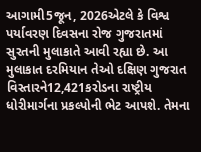આગામી5જૂન, 2026એટલે કે વિશ્વ પર્યાવરણ દિવસના રોજ ગુજરાતમાં સુરતની મુલાકાતે આવી રહ્યા છે. આ મુલાકાત દરમિયાન તેઓ દક્ષિણ ગુજરાત વિસ્તારને12,421કરોડના રાષ્ટ્રીય ધોરીમાર્ગના પ્રકલ્પોની ભેટ આપશે. તેમના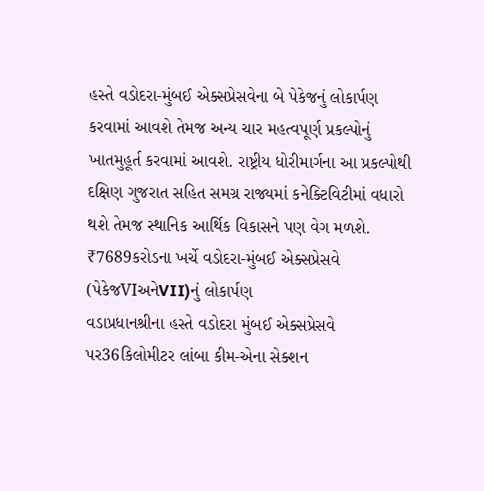હસ્તે વડોદરા-મુંબઈ એક્સપ્રેસવેના બે પેકેજનું લોકાર્પણ કરવામાં આવશે તેમજ અન્ય ચાર મહત્વપૂર્ણ પ્રકલ્પોનું ખાતમુહૂર્ત કરવામાં આવશે. રાષ્ટ્રીય ધોરીમાર્ગના આ પ્રકલ્પોથી દક્ષિણ ગુજરાત સહિત સમગ્ર રાજ્યમાં કનેક્ટિવિટીમાં વધારો થશે તેમજ સ્થાનિક આર્થિક વિકાસને પણ વેગ મળશે.
₹7689કરોડના ખર્ચે વડોદરા-મુંબઈ એક્સપ્રેસવે (પેકેજVIઅનેVII)નું લોકાર્પણ
વડાપ્રધાનશ્રીના હસ્તે વડોદરા મુંબઈ એક્સપ્રેસવે પર36કિલોમીટર લાંબા કીમ-એના સેક્શન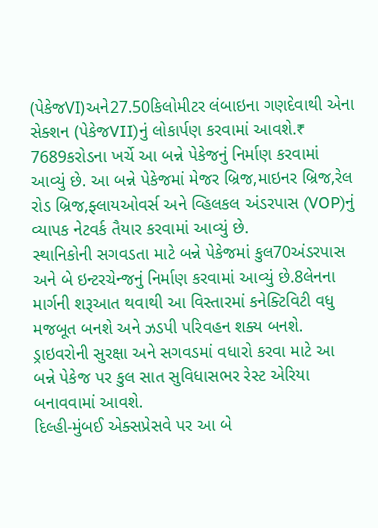(પેકેજVI)અને27.50કિલોમીટર લંબાઇના ગણદેવાથી એના સેક્શન (પેકેજVII)નું લોકાર્પણ કરવામાં આવશે.₹ 7689કરોડના ખર્ચે આ બન્ને પેકેજનું નિર્માણ કરવામાં આવ્યું છે. આ બન્ને પેકેજમાં મેજર બ્રિજ,માઇનર બ્રિજ,રેલ રોડ બ્રિજ,ફ્લાયઓવર્સ અને વ્હિલકલ અંડરપાસ (VOP)નું વ્યાપક નેટવર્ક તૈયાર કરવામાં આવ્યું છે.
સ્થાનિકોની સગવડતા માટે બન્ને પેકેજમાં કુલ70અંડરપાસ અને બે ઇન્ટરચેન્જનું નિર્માણ કરવામાં આવ્યું છે.8લેનના માર્ગની શરૂઆત થવાથી આ વિસ્તારમાં કનેક્ટિવિટી વધુ મજબૂત બનશે અને ઝડપી પરિવહન શક્ય બનશે. ડ્રાઇવરોની સુરક્ષા અને સગવડમાં વધારો કરવા માટે આ બન્ને પેકેજ પર કુલ સાત સુવિધાસભર રેસ્ટ એરિયા બનાવવામાં આવશે.
દિલ્હી-મુંબઈ એક્સપ્રેસવે પર આ બે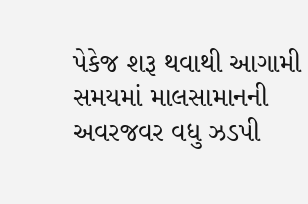પેકેજ શરૂ થવાથી આગામી સમયમાં માલસામાનની અવરજવર વધુ ઝડપી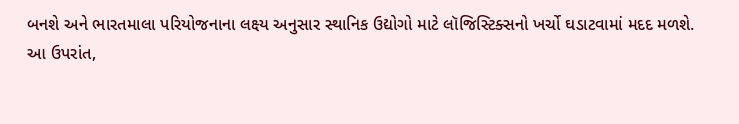બનશે અને ભારતમાલા પરિયોજનાના લક્ષ્ય અનુસાર સ્થાનિક ઉદ્યોગો માટે લૉજિસ્ટિક્સનો ખર્ચો ઘડાટવામાં મદદ મળશે.
આ ઉપરાંત,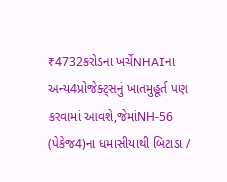₹4732કરોડના ખર્ચેNHAIના અન્ય4પ્રોજેક્ટ્સનું ખાતમુહૂર્ત પણ કરવામાં આવશે,જેમાંNH-56 (પેકેજ4)ના ધમાસીયાથી બિટાડા /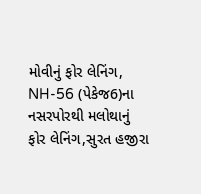મોવીનું ફોર લેનિંગ, NH-56 (પેકેજ6)ના નસરપોરથી મલોથાનું ફોર લેનિંગ,સુરત હજીરા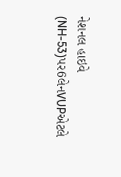નેશનલ હાઇવે (NH-53)પર6લેનVUPએટલે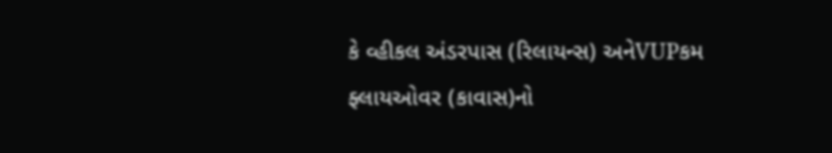કે વ્હીકલ અંડરપાસ (રિલાયન્સ) અનેVUPકમ ફ્લાયઓવર (કાવાસ)નો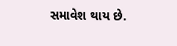સમાવેશ થાય છે.